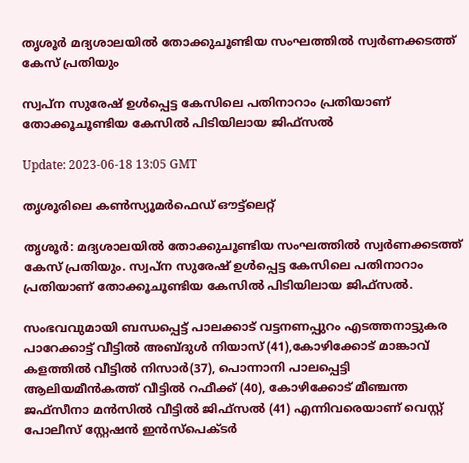തൃശൂർ മദ്യശാലയിൽ തോക്കുചൂണ്ടിയ സംഘത്തിൽ സ്വർണക്കടത്ത് കേസ് പ്രതിയും

സ്വപ്ന സുരേഷ് ഉൾപ്പെട്ട കേസിലെ പതിനാറാം പ്രതിയാണ് തോക്കൂചൂണ്ടിയ കേസിൽ പിടിയിലായ ജിഫ്‌സൽ

Update: 2023-06-18 13:05 GMT

തൃശൂരിലെ കൺസ്യൂമർഫെഡ് ഔട്ട്‌ലെറ്റ്‌

തൃശൂർ: മദ്യശാലയിൽ തോക്കുചൂണ്ടിയ സംഘത്തിൽ സ്വർണക്കടത്ത് കേസ് പ്രതിയും. സ്വപ്ന സുരേഷ് ഉൾപ്പെട്ട കേസിലെ പതിനാറാം പ്രതിയാണ് തോക്കൂചൂണ്ടിയ കേസിൽ പിടിയിലായ ജിഫ്‌സൽ.

സംഭവവുമായി ബന്ധപ്പെട്ട് പാലക്കാട് വട്ടനണപ്പുറം എടത്തനാട്ടുകര പാറേക്കാട്ട് വീട്ടില്‍ അബ്ദുള്‍ നിയാസ് (41),കോഴിക്കോട് മാങ്കാവ് കളത്തില്‍ വീട്ടില്‍ നിസാര്‍(37), പൊന്നാനി പാലപ്പെട്ടി ആലിയമീന്‍കത്ത് വീട്ടില്‍ റഫീക്ക് (40), കോഴിക്കോട് മീഞ്ചന്ത ജഫ്സീനാ മന്‍സില്‍ വീട്ടില്‍ ജിഫ്സല്‍ (41) എന്നിവരെയാണ് വെസ്റ്റ് പോലീസ് സ്റ്റേഷന്‍ ഇന്‍സ്‌പെക്ടര്‍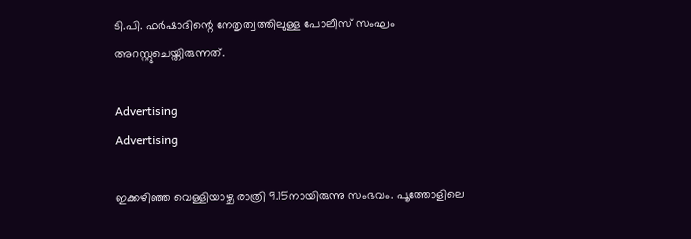ടി.പി. ഫര്‍ഷാദിന്റെ നേതൃത്വത്തിലുള്ള പോലീസ് സംഘം അറസ്റ്റുചെയ്തിരുന്നത്.

Advertising
Advertising

ഇക്കഴിഞ്ഞ വെള്ളിയാഴ്ച രാത്രി 9.15നായിരുന്നു സംഭവം. പൂത്തോളിലെ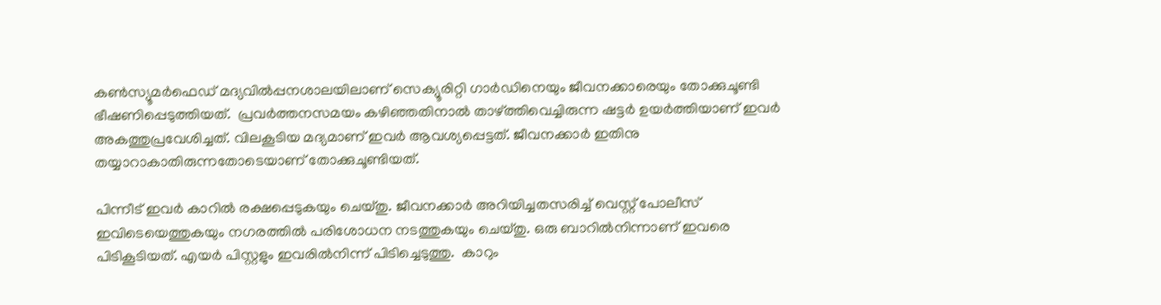കണ്‍സ്യൂമര്‍ഫെഡ് മദ്യവില്‍പ്പനശാലയിലാണ് സെക്യൂരിറ്റി ഗാര്‍ഡിനെയും ജീവനക്കാരെയും തോക്കുചൂണ്ടി ഭീഷണിപ്പെടുത്തിയത്.  പ്രവര്‍ത്തനസമയം കഴിഞ്ഞതിനാല്‍ താഴ്ത്തിവെച്ചിരുന്ന ഷട്ടര്‍ ഉയര്‍ത്തിയാണ് ഇവര്‍ അകത്തുപ്രവേശിച്ചത്. വിലകൂടിയ മദ്യമാണ് ഇവര്‍ ആവശ്യപ്പെട്ടത്. ജീവനക്കാര്‍ ഇതിനു തയ്യാറാകാതിരുന്നതോടെയാണ് തോക്കുചൂണ്ടിയത്.

പിന്നീട് ഇവര്‍ കാറില്‍ രക്ഷപ്പെടുകയും ചെയ്തു. ജീവനക്കാര്‍ അറിയിച്ചതസരിച്ച് വെസ്റ്റ് പോലീസ് ഇവിടെയെത്തുകയും നഗരത്തില്‍ പരിശോധന നടത്തുകയും ചെയ്തു. ഒരു ബാറില്‍നിന്നാണ് ഇവരെ പിടികൂടിയത്. എയര്‍ പിസ്റ്റളും ഇവരില്‍നിന്ന് പിടിച്ചെടുത്തു.  കാറും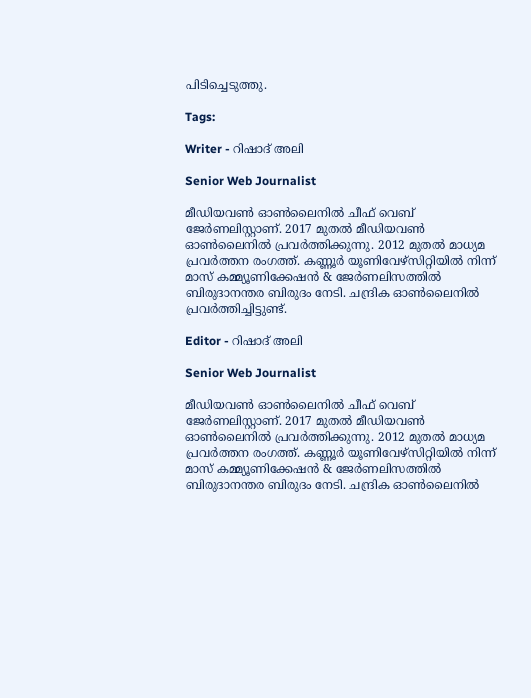പിടിച്ചെടുത്തു.

Tags:

Writer - റിഷാദ് അലി

Senior Web Journalist

മീഡിയവൺ ഓൺലൈനിൽ ചീഫ് വെബ് ജേർണലിസ്റ്റാണ്. 2017 മുതൽ മീഡിയവൺ ഓൺലൈനിൽ പ്രവർത്തിക്കുന്നു. 2012 മുതൽ മാധ്യമ പ്രവർത്തന രംഗത്ത്. കണ്ണൂര്‍ യൂണിവേഴ്‌സിറ്റിയിൽ നിന്ന് മാസ് കമ്മ്യൂണിക്കേഷന്‍ & ജേര്‍ണലിസത്തില്‍ ബിരുദാനന്തര ബിരുദം നേടി. ചന്ദ്രിക ഓണ്‍ലൈനില്‍ പ്രവര്‍ത്തിച്ചിട്ടുണ്ട്.

Editor - റിഷാദ് അലി

Senior Web Journalist

മീഡിയവൺ ഓൺലൈനിൽ ചീഫ് വെബ് ജേർണലിസ്റ്റാണ്. 2017 മുതൽ മീഡിയവൺ ഓൺലൈനിൽ പ്രവർത്തിക്കുന്നു. 2012 മുതൽ മാധ്യമ പ്രവർത്തന രംഗത്ത്. കണ്ണൂര്‍ യൂണിവേഴ്‌സിറ്റിയിൽ നിന്ന് മാസ് കമ്മ്യൂണിക്കേഷന്‍ & ജേര്‍ണലിസത്തില്‍ ബിരുദാനന്തര ബിരുദം നേടി. ചന്ദ്രിക ഓണ്‍ലൈനില്‍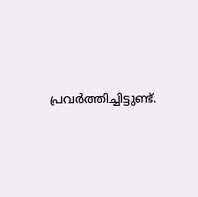പ്രവര്‍ത്തിച്ചിട്ടുണ്ട്.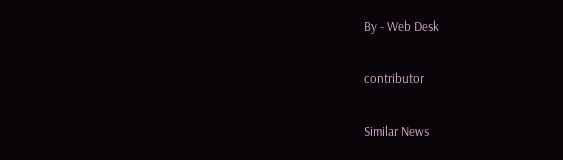By - Web Desk

contributor

Similar News